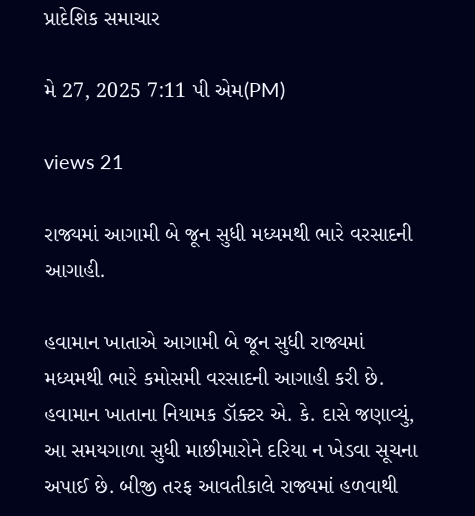પ્રાદેશિક સમાચાર

મે 27, 2025 7:11 પી એમ(PM)

views 21

રાજ્યમાં આગામી બે જૂન સુધી મધ્યમથી ભારે વરસાદની આગાહી.

હવામાન ખાતાએ આગામી બે જૂન સુધી રાજ્યમાં મધ્યમથી ભારે કમોસમી વરસાદની આગાહી કરી છે. હવામાન ખાતાના નિયામક ડૉક્ટર એ. કે. દાસે જણાવ્યું, આ સમયગાળા સુધી માછીમારોને દરિયા ન ખેડવા સૂચના અપાઈ છે. બીજી તરફ આવતીકાલે રાજ્યમાં હળવાથી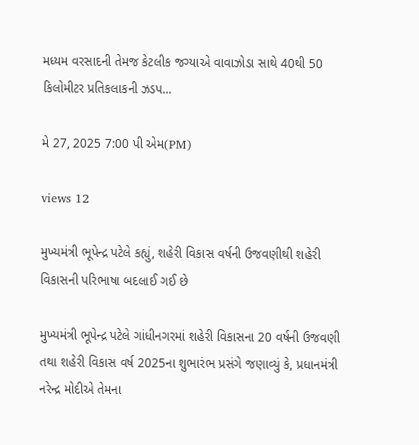મધ્યમ વરસાદની તેમજ કેટલીક જગ્યાએ વાવાઝોડા સાથે 40થી 50 કિલોમીટર પ્રતિકલાકની ઝડપ...

મે 27, 2025 7:00 પી એમ(PM)

views 12

મુખ્યમંત્રી ભૂપેન્દ્ર પટેલે કહ્યું, શહેરી વિકાસ વર્ષની ઉજવણીથી શહેરી વિકાસની પરિભાષા બદલાઈ ગઈ છે

મુખ્યમંત્રી ભૂપેન્દ્ર પટેલે ગાંધીનગરમાં શહેરી વિકાસના 20 વર્ષની ઉજવણી તથા શહેરી વિકાસ વર્ષ 2025ના શુભારંભ પ્રસંગે જણાવ્યું કે, પ્રધાનમંત્રી નરેન્દ્ર મોદીએ તેમના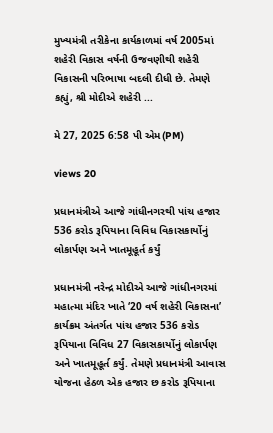મુખ્યમંત્રી તરીકેના કાર્યકાળમાં વર્ષ 2005માં શહેરી વિકાસ વર્ષની ઉજવણીથી શહેરી વિકાસની પરિભાષા બદલી દીધી છે. તેમણે કહ્યું, શ્રી મોદીએ શહેરી ...

મે 27, 2025 6:58 પી એમ(PM)

views 20

પ્રધાનમંત્રીએ આજે ગાંધીનગરથી પાંચ હજાર 536 કરોડ રૂપિયાના વિવિધ વિકાસકાર્યોનું લોકાર્પણ અને ખાતમૂહૂર્ત કર્યું

પ્રધાનમંત્રી નરેન્દ્ર મોદીએ આજે ગાંધીનગરમાં મહાત્મા મંદિર ખાતે ‘20 વર્ષ શહેરી વિકાસના’ કાર્યક્રમ અંતર્ગત પાંચ હજાર 536 કરોડ રૂપિયાના વિવિધ 27 વિકાસકાર્યોનું લોકાર્પણ અને ખાતમૂહૂર્ત કર્યું. તેમણે પ્રધાનમંત્રી આવાસ યોજના હેઠળ એક હજાર છ કરોડ રૂપિયાના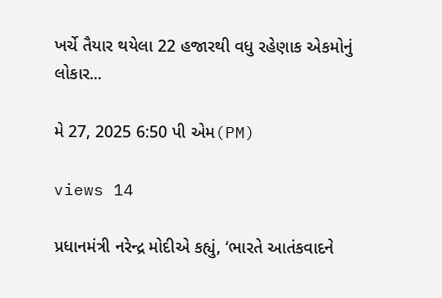ખર્ચે તૈયાર થયેલા 22 હજારથી વધુ રહેણાક એકમોનું લોકાર...

મે 27, 2025 6:50 પી એમ(PM)

views 14

પ્રધાનમંત્રી નરેન્દ્ર મોદીએ કહ્યું, ‘ભારતે આતંકવાદને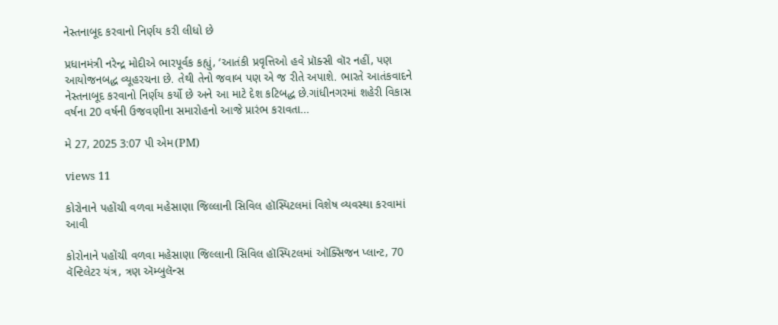નેસ્તનાબૂદ કરવાનો નિર્ણય કરી લીધો છે

પ્રધાનમંત્રી નરેન્દ્ર મોદીએ ભારપૂર્વક કહ્યું, ‘આતંકી પ્રવૃત્તિઓ હવે પ્રૉક્સી વૉર નહીં, પણ આયોજનબદ્ધ વ્યૂહરચના છે. તેથી તેનો જવાબ પણ એ જ રીતે અપાશે. ભારતે આતંકવાદને નેસ્તનાબૂદ કરવાનો નિર્ણય કર્યો છે અને આ માટે દેશ કટિબદ્ધ છે.ગાંધીનગરમાં શહેરી વિકાસ વર્ષના 20 વર્ષની ઉજવણીના સમારોહનો આજે પ્રારંભ કરાવતા...

મે 27, 2025 3:07 પી એમ(PM)

views 11

કોરોનાને પહોંચી વળવા મહેસાણા જિલ્લાની સિવિલ હૉસ્પિટલમાં વિશેષ વ્યવસ્થા કરવામાં આવી

કોરોનાને પહોંચી વળવા મહેસાણા જિલ્લાની સિવિલ હૉસ્પિટલમાં ઑક્સિજન પ્લાન્ટ, 70 વૅન્ટિલેટર યંત્ર, ત્રણ ઍમ્બુલૅન્સ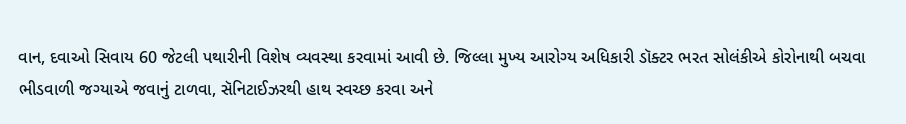વાન, દવાઓ સિવાય 60 જેટલી પથારીની વિશેષ વ્યવસ્થા કરવામાં આવી છે. જિલ્લા મુખ્ય આરોગ્ય અધિકારી ડૉક્ટર ભરત સોલંકીએ કોરોનાથી બચવા ભીડવાળી જગ્યાએ જવાનું ટાળવા, સૅનિટાઈઝરથી હાથ સ્વચ્છ કરવા અને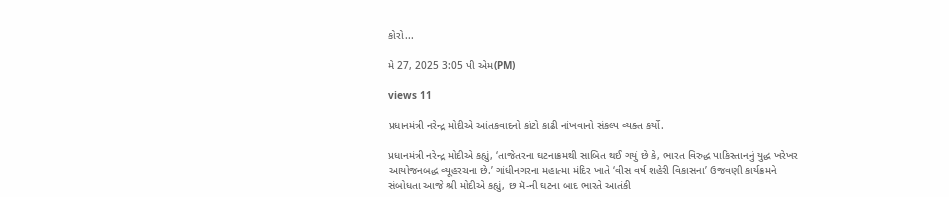કોરો...

મે 27, 2025 3:05 પી એમ(PM)

views 11

પ્રધાનમંત્રી નરેન્દ્ર મોદીએ આંતકવાદનો કાંટો કાઢી નાંખવાનો સંકલ્પ વ્યક્ત કર્યો.

પ્રધાનમંત્રી નરેન્દ્ર મોદીએ કહ્યું, ‘તાજેતરના ઘટનાક્રમથી સાબિત થઈ ગયું છે કે, ભારત વિરુદ્ધ પાકિસ્તાનનું યુદ્ધ ખરેખર આયોજનબદ્ધ વ્યૂહરચના છે.’ ગાંધીનગરના મહાત્મા મંદિર ખાતે ‘વીસ વર્ષ શહેરી વિકાસના’ ઉજવણી કાર્યક્રમને સંબોધતા આજે શ્રી મોદીએ કહ્યું, છ મૅ-ની ઘટના બાદ ભારતે આતંકી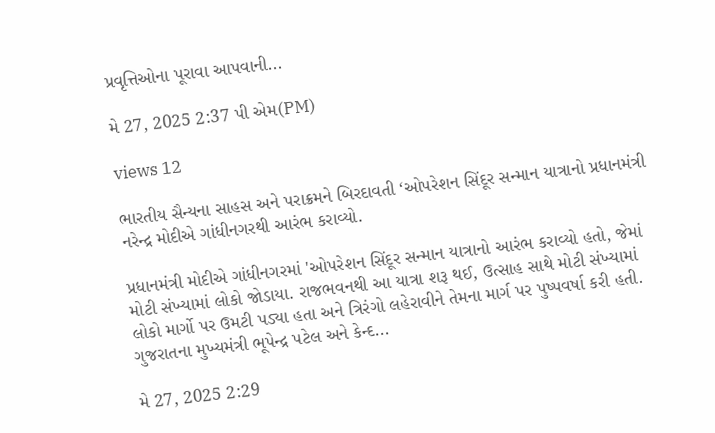પ્રવૃત્તિઓના પૂરાવા આપવાની...

મે 27, 2025 2:37 પી એમ(PM)

views 12

ભારતીય સૈન્યના સાહસ અને પરાક્રમને બિરદાવતી ‘ઓપરેશન સિંદૂર સન્માન યાત્રાનો પ્રધાનમંત્રી નરેન્દ્ર મોદીએ ગાંધીનગરથી આરંભ કરાવ્યો.

પ્રધાનમંત્રી મોદીએ ગાંધીનગરમાં 'ઓપરેશન સિંદૂર સન્માન યાત્રાનો આરંભ કરાવ્યો હતો, જેમાં મોટી સંખ્યામાં લોકો જોડાયા. રાજભવનથી આ યાત્રા શરૂ થઈ, ઉત્સાહ સાથે મોટી સંખ્યામાં લોકો માર્ગો પર ઉમટી પડ્યા હતા અને ત્રિરંગો લહેરાવીને તેમના માર્ગ પર પુષ્પવર્ષા કરી હતી. ગુજરાતના મુખ્યમંત્રી ભૂપેન્દ્ર પટેલ અને કેન્દ...

મે 27, 2025 2:29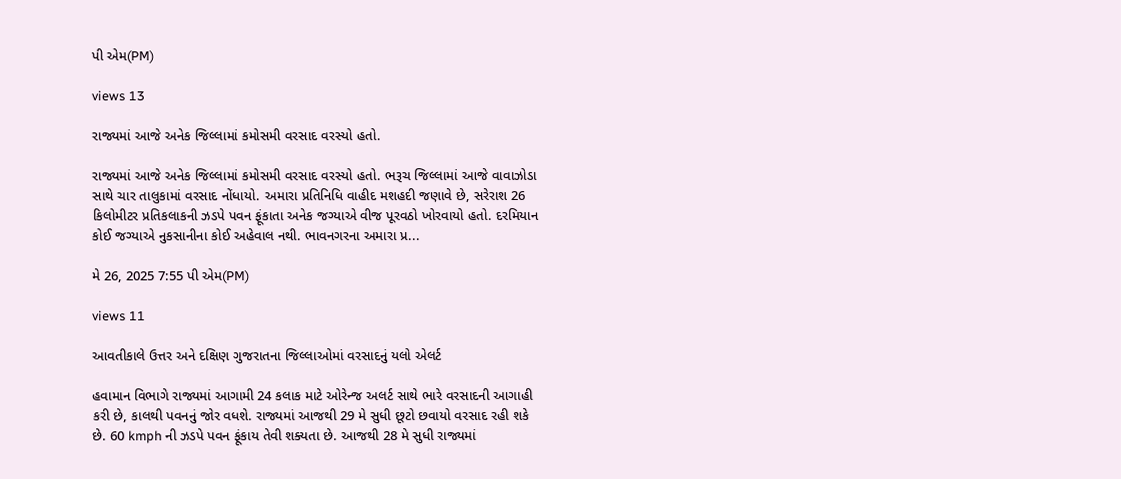પી એમ(PM)

views 13

રાજ્યમાં આજે અનેક જિલ્લામાં કમોસમી વરસાદ વરસ્યો હતો.

રાજ્યમાં આજે અનેક જિલ્લામાં કમોસમી વરસાદ વરસ્યો હતો. ભરૂચ જિલ્લામાં આજે વાવાઝોડા સાથે ચાર તાલુકામાં વરસાદ નોંધાયો. અમારા પ્રતિનિધિ વાહીદ મશહદી જણાવે છે, સરેરાશ 26 કિલોમીટર પ્રતિકલાકની ઝડપે પવન ફૂંકાતા અનેક જગ્યાએ વીજ પૂરવઠો ખોરવાયો હતો. દરમિયાન કોઈ જગ્યાએ નુકસાનીના કોઈ અહેવાલ નથી. ભાવનગરના અમારા પ્ર...

મે 26, 2025 7:55 પી એમ(PM)

views 11

આવતીકાલે ઉત્તર અને દક્ષિણ ગુજરાતના જિલ્લાઓમાં વરસાદનું યલો એલર્ટ

હવામાન વિભાગે રાજ્યમાં આગામી 24 કલાક માટે ઓરેન્જ અલર્ટ સાથે ભારે વરસાદની આગાહી કરી છે, કાલથી પવનનું જોર વધશે. રાજ્યમાં આજથી 29 મે સુધી છૂટો છવાયો વરસાદ રહી શકે છે. 60 kmph ની ઝડપે પવન ફૂંકાય તેવી શક્યતા છે. આજથી 28 મે સુધી રાજ્યમાં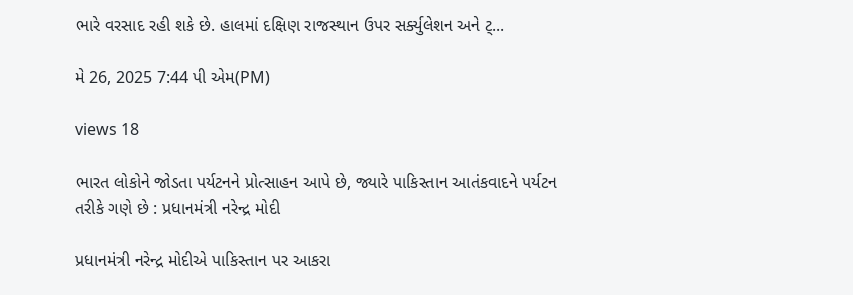ભારે વરસાદ રહી શકે છે. હાલમાં દક્ષિણ રાજસ્થાન ઉપર સર્ક્યુલેશન અને ટ્...

મે 26, 2025 7:44 પી એમ(PM)

views 18

ભારત લોકોને જોડતા પર્યટનને પ્રોત્સાહન આપે છે, જ્યારે પાકિસ્તાન આતંકવાદને પર્યટન તરીકે ગણે છે : પ્રધાનમંત્રી નરેન્દ્ર મોદી

પ્રધાનમંત્રી નરેન્દ્ર મોદીએ પાકિસ્તાન પર આકરા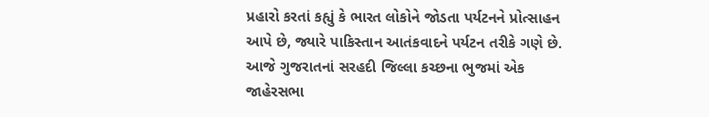પ્રહારો કરતાં કહ્યું કે ભારત લોકોને જોડતા પર્યટનને પ્રોત્સાહન આપે છે, જ્યારે પાકિસ્તાન આતંકવાદને પર્યટન તરીકે ગણે છે. આજે ગુજરાતનાં સરહદી જિલ્લા કચ્છના ભુજમાં એક જાહેરસભા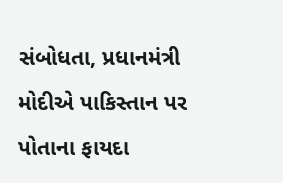સંબોધતા, પ્રધાનમંત્રી મોદીએ પાકિસ્તાન પર પોતાના ફાયદા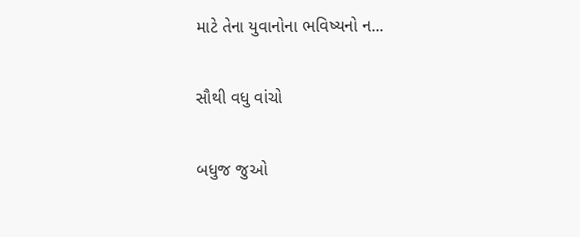માટે તેના યુવાનોના ભવિષ્યનો ન...

સૌથી વધુ વાંચો

બધુજ જુઓ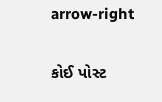arrow-right

કોઈ પોસ્ટ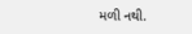મળી નથી.